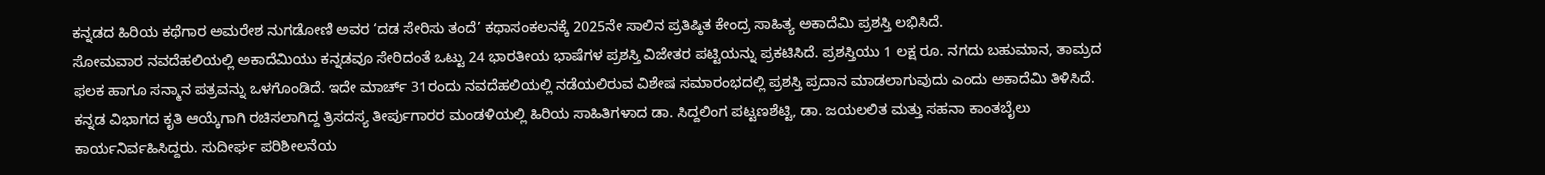ಕನ್ನಡದ ಹಿರಿಯ ಕಥೆಗಾರ ಅಮರೇಶ ನುಗಡೋಣಿ ಅವರ ‘ದಡ ಸೇರಿಸು ತಂದೆ’ ಕಥಾಸಂಕಲನಕ್ಕೆ 2025ನೇ ಸಾಲಿನ ಪ್ರತಿಷ್ಠಿತ ಕೇಂದ್ರ ಸಾಹಿತ್ಯ ಅಕಾದೆಮಿ ಪ್ರಶಸ್ತಿ ಲಭಿಸಿದೆ.
ಸೋಮವಾರ ನವದೆಹಲಿಯಲ್ಲಿ ಅಕಾದೆಮಿಯು ಕನ್ನಡವೂ ಸೇರಿದಂತೆ ಒಟ್ಟು 24 ಭಾರತೀಯ ಭಾಷೆಗಳ ಪ್ರಶಸ್ತಿ ವಿಜೇತರ ಪಟ್ಟಿಯನ್ನು ಪ್ರಕಟಿಸಿದೆ. ಪ್ರಶಸ್ತಿಯು 1 ಲಕ್ಷ ರೂ. ನಗದು ಬಹುಮಾನ, ತಾಮ್ರದ ಫಲಕ ಹಾಗೂ ಸನ್ಮಾನ ಪತ್ರವನ್ನು ಒಳಗೊಂಡಿದೆ. ಇದೇ ಮಾರ್ಚ್ 31ರಂದು ನವದೆಹಲಿಯಲ್ಲಿ ನಡೆಯಲಿರುವ ವಿಶೇಷ ಸಮಾರಂಭದಲ್ಲಿ ಪ್ರಶಸ್ತಿ ಪ್ರದಾನ ಮಾಡಲಾಗುವುದು ಎಂದು ಅಕಾದೆಮಿ ತಿಳಿಸಿದೆ.
ಕನ್ನಡ ವಿಭಾಗದ ಕೃತಿ ಆಯ್ಕೆಗಾಗಿ ರಚಿಸಲಾಗಿದ್ದ ತ್ರಿಸದಸ್ಯ ತೀರ್ಪುಗಾರರ ಮಂಡಳಿಯಲ್ಲಿ ಹಿರಿಯ ಸಾಹಿತಿಗಳಾದ ಡಾ. ಸಿದ್ದಲಿಂಗ ಪಟ್ಟಣಶೆಟ್ಟಿ, ಡಾ. ಜಯಲಲಿತ ಮತ್ತು ಸಹನಾ ಕಾಂತಬೈಲು ಕಾರ್ಯನಿರ್ವಹಿಸಿದ್ದರು. ಸುದೀರ್ಘ ಪರಿಶೀಲನೆಯ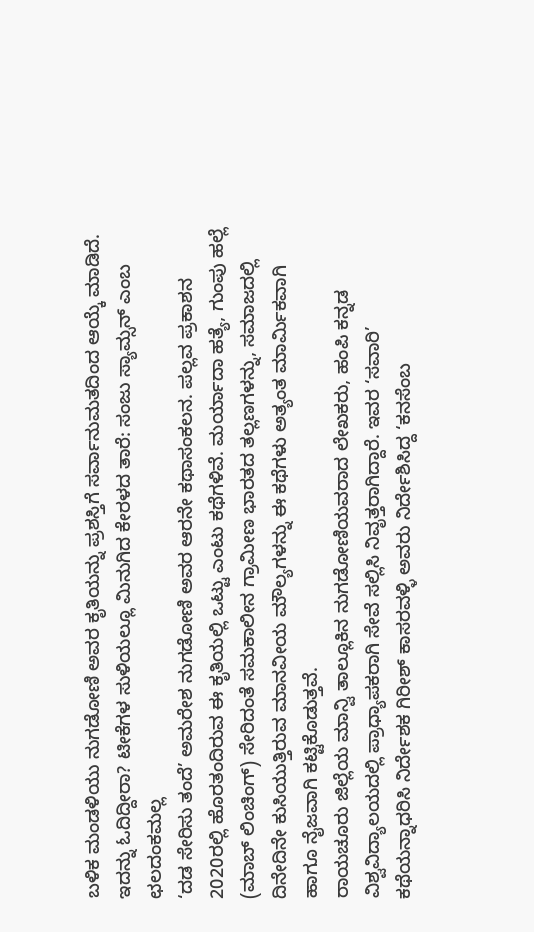ಬಳಿಕ ಮಂಡಳಿಯು ನುಗಡೋಣಿ ಅವರ ಕೃತಿಯನ್ನು ಪ್ರಶಸ್ತಿಗೆ ಸರ್ವಾನುಮತದಿಂದ ಆಯ್ಕೆ ಮಾಡಿದೆ.
ಇದನ್ನು ಓದಿದ್ದೀರಾ? ಟೀಕೆಗಳ ಸುಳಿಯಲ್ಲೂ ಮಿನುಗಿದ ಕೇರಳದ ತಾರೆ: ಸಂಜು ಸ್ಯಾಮ್ಸನ್ ಎಂಬ ಛಲದಂಕಮಲ್ಲ
‘ದಡ ಸೇರಿಸು ತಂದೆ’ ಅಮರೇಶ ನುಗಡೋಣಿ ಅವರ ಆರನೇ ಕಥಾಸಂಕಲನ. ಪಲ್ಲವ ಪ್ರಕಾಶನ 2020ರಲ್ಲಿ ಹೊರತಂದಿರುವ ಈ ಕೃತಿಯಲ್ಲಿ ಒಟ್ಟು ಎಂಟು ಕಥೆಗಳಿವೆ. ಮರ್ಯಾದಾ ಹತ್ಯೆ, ಗುಂಪು ಹಲ್ಲೆ (ಮಾಬ್ ಲಿಂಚಿಂಗ್) ಸೇರಿದಂತೆ ಸಮಕಾಲೀನ ಗ್ರಾಮೀಣ ಭಾರತದ ತಲ್ಲಣಗಳನ್ನು, ಸಮಾಜದಲ್ಲಿ ದಿನೇದಿನೇ ಕುಸಿಯುತ್ತಿರುವ ಮಾನವೀಯ ಮೌಲ್ಯಗಳನ್ನು ಈ ಕಥೆಗಳು ಅತ್ಯಂತ ಮಾರ್ಮಿಕವಾಗಿ ಹಾಗೂ ನೈಜವಾಗಿ ಕಟ್ಟಿಕೊಡುತ್ತವೆ.
ರಾಯಚೂರು ಜಿಲ್ಲೆಯ ಮಾನ್ವಿ ತಾಲ್ಲೂಕಿನ ನುಗಡೋಣಿಯವರಾದ ಲೇಖಕರು, ಹಂಪಿ ಕನ್ನಡ ವಿಶ್ವವಿದ್ಯಾಲಯದಲ್ಲಿ ಪ್ರಾಧ್ಯಾಪಕರಾಗಿ ಸೇವೆ ಸಲ್ಲಿಸಿ ನಿವೃತ್ತರಾಗಿದ್ದಾರೆ. ಇವರ ‘ಸವಾರಿ’ ಕಥೆಯನ್ನಾಧರಿಸಿ ನಿರ್ದೇಶಕ ಗಿರೀಶ್ ಕಾಸರವಳ್ಳಿ ಅವರು ನಿರ್ದೇಶಿಸಿದ್ದ ‘ಕನಸೆಂಬ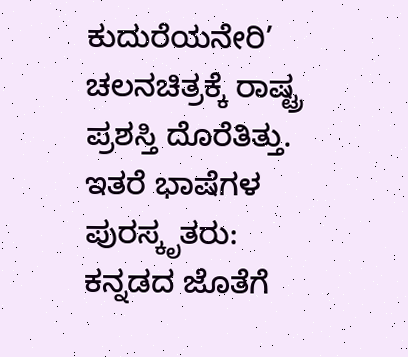ಕುದುರೆಯನೇರಿ’ ಚಲನಚಿತ್ರಕ್ಕೆ ರಾಷ್ಟ್ರ ಪ್ರಶಸ್ತಿ ದೊರೆತಿತ್ತು.
ಇತರೆ ಭಾಷೆಗಳ ಪುರಸ್ಕೃತರು:
ಕನ್ನಡದ ಜೊತೆಗೆ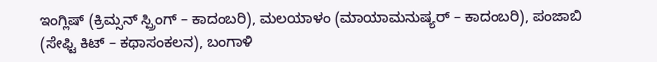ಇಂಗ್ಲಿಷ್ (ಕ್ರಿಮ್ಸನ್ ಸ್ಪ್ರಿಂಗ್ – ಕಾದಂಬರಿ), ಮಲಯಾಳಂ (ಮಾಯಾಮನುಷ್ಯರ್ – ಕಾದಂಬರಿ), ಪಂಜಾಬಿ (ಸೇಫ್ಟಿ ಕಿಟ್ – ಕಥಾಸಂಕಲನ), ಬಂಗಾಳಿ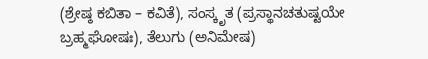(ಶ್ರೇಷ್ಠ ಕಬಿತಾ – ಕವಿತೆ), ಸಂಸ್ಕೃತ (ಪ್ರಸ್ಥಾನಚತುಷ್ಟಯೇ ಬ್ರಹ್ಮಘೋಷಃ), ತೆಲುಗು (ಅನಿಮೇಷ)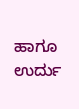ಹಾಗೂ ಉರ್ದು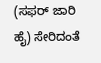(ಸಫರ್ ಜಾರಿ ಹೈ) ಸೇರಿದಂತೆ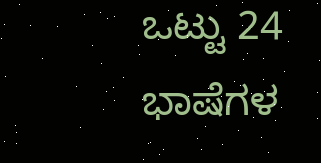ಒಟ್ಟು 24 ಭಾಷೆಗಳ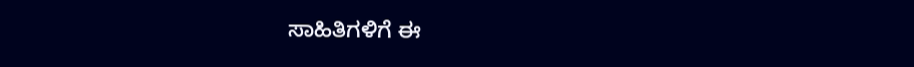ಸಾಹಿತಿಗಳಿಗೆ ಈ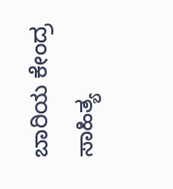ಬಾರಿಯ ಕೇಂದ್ರ ಸಾಹಿತ್ಯ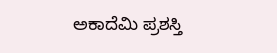ಅಕಾದೆಮಿ ಪ್ರಶಸ್ತಿ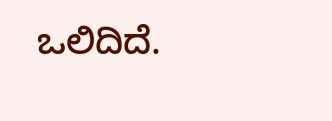ಒಲಿದಿದೆ.